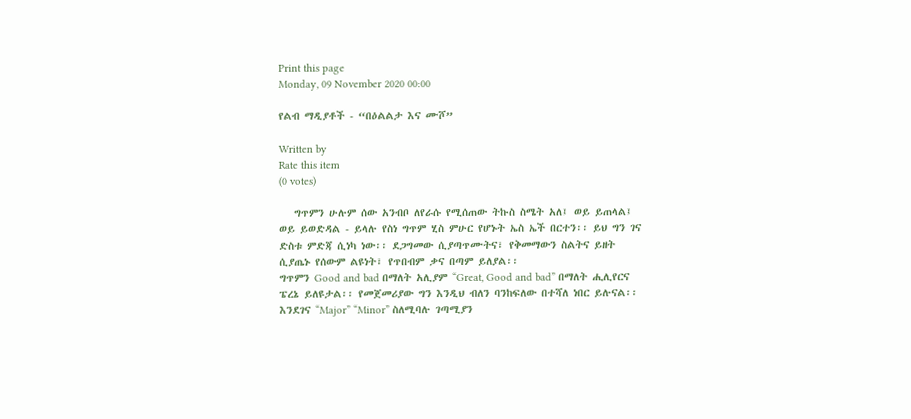Print this page
Monday, 09 November 2020 00:00

የልብ ማዲያቶች - “በዕልልታ እና ሙሾ”

Written by
Rate this item
(0 votes)

   ግጥምን ሁሉም ሰው አንብቦ ለየራሱ የሚሰጠው ትኩስ ስሜት አለ፤ ወይ ይጠላል፤ ወይ ይወድዳል - ይላሉ የስነ ግጥም ሂስ ምሁር የሆኑት ኤስ ኤች በርተን፡፡ ይህ ግን ገና ድስቱ ምድጃ ሲነካ ነው፡፡ ደጋግመው ሲያጣጥሙትና፣ የቅመማውን ስልትና ይዘት ሲያጤኑ የሰውም ልዩነት፣ የጥበብም ቃና በጣም ይለያል፡፡
ግጥምን Good and bad በማለት አሊያም “Great, Good and bad” በማለት ሒሊየርና ፔረኔ ይለዩታል፡፡ የመጀመሪያው ግን እንዲህ ብለን ባንከፍለው በተሻለ ነበር ይሉናል፡፡ እንደገና “Major” “Minor” ስለሚባሉ ገጣሚያን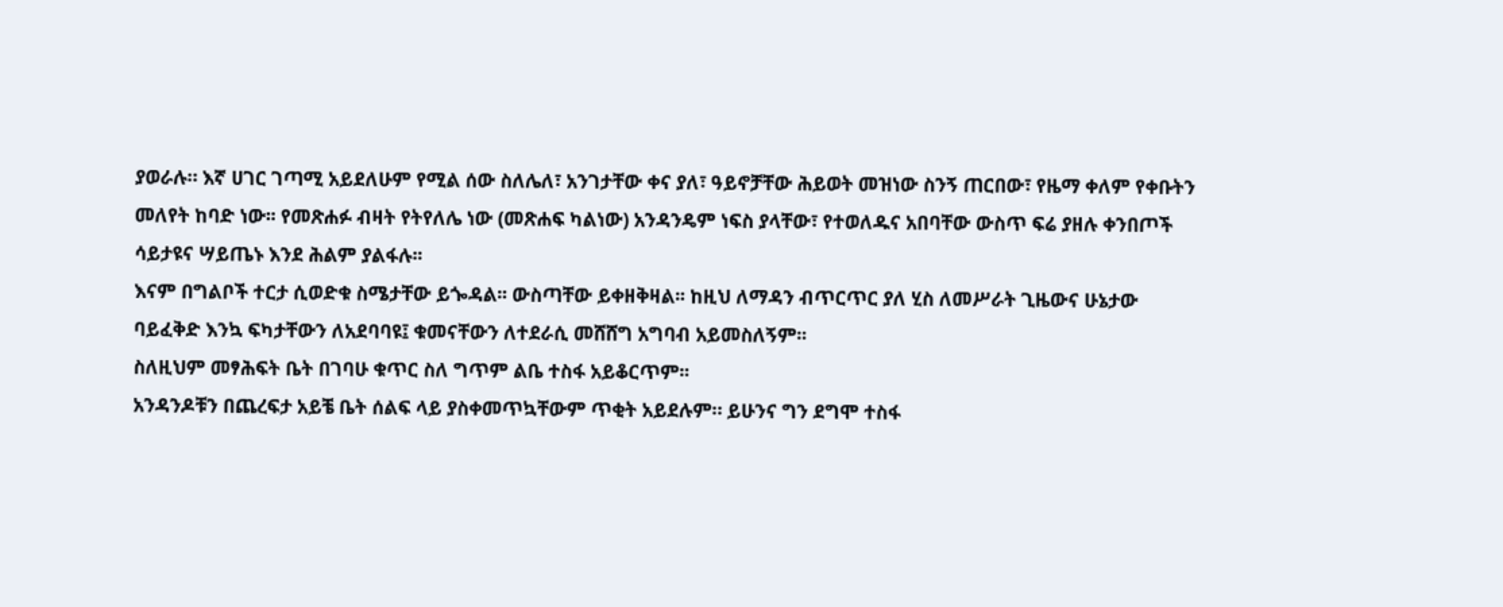ያወራሉ። እኛ ሀገር ገጣሚ አይደለሁም የሚል ሰው ስለሌለ፣ አንገታቸው ቀና ያለ፣ ዓይኖቻቸው ሕይወት መዝነው ስንኝ ጠርበው፣ የዜማ ቀለም የቀቡትን መለየት ከባድ ነው፡፡ የመጽሐፉ ብዛት የትየለሌ ነው (መጽሐፍ ካልነው) አንዳንዴም ነፍስ ያላቸው፣ የተወለዱና አበባቸው ውስጥ ፍሬ ያዘሉ ቀንበጦች ሳይታዩና ሣይጤኑ እንደ ሕልም ያልፋሉ፡፡
እናም በግልቦች ተርታ ሲወድቁ ስሜታቸው ይጐዳል፡፡ ውስጣቸው ይቀዘቅዛል፡፡ ከዚህ ለማዳን ብጥርጥር ያለ ሂስ ለመሥራት ጊዜውና ሁኔታው ባይፈቅድ እንኳ ፍካታቸውን ለአደባባዩ፤ ቁመናቸውን ለተደራሲ መሸሸግ አግባብ አይመስለኝም፡፡
ስለዚህም መፃሕፍት ቤት በገባሁ ቁጥር ስለ ግጥም ልቤ ተስፋ አይቆርጥም፡፡
አንዳንዶቹን በጨረፍታ አይቼ ቤት ሰልፍ ላይ ያስቀመጥኳቸውም ጥቂት አይደሉም። ይሁንና ግን ደግሞ ተስፋ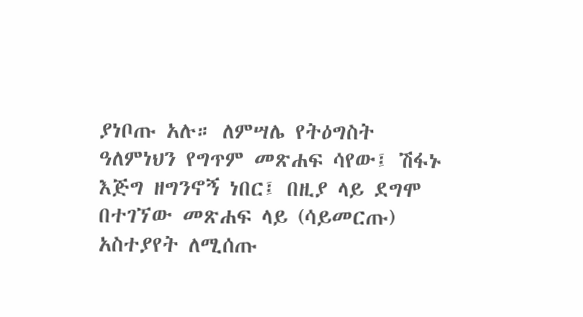ያነቦጡ አሉ። ለምሣሌ የትዕግስት ዓለምነህን የግጥም መጽሐፍ ሳየው፤ ሽፋኑ እጅግ ዘግንኖኝ ነበር፤ በዚያ ላይ ደግሞ በተገኘው መጽሐፍ ላይ (ሳይመርጡ) አስተያየት ለሚሰጡ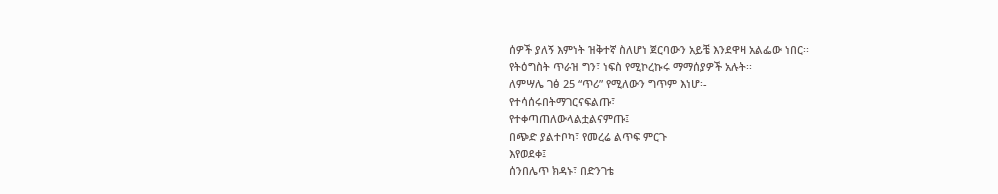ሰዎች ያለኝ እምነት ዝቅተኛ ስለሆነ ጀርባውን አይቼ እንደዋዛ አልፌው ነበር፡፡
የትዕግስት ጥራዝ ግን፣ ነፍስ የሚኮረኩሩ ማማሰያዎች አሉት፡፡
ለምሣሌ ገፅ 25 “ጥሪ” የሚለውን ግጥም እነሆ፡-
የተሳሰሩበትማገርናፍልጡ፣
የተቀጣጠለውላልቷልናምጡ፤
በጭድ ያልተቦካ፣ የመረሬ ልጥፍ ምርጉ
እየወደቀ፤
ሰንበሌጥ ክዳኑ፣ በድንገቴ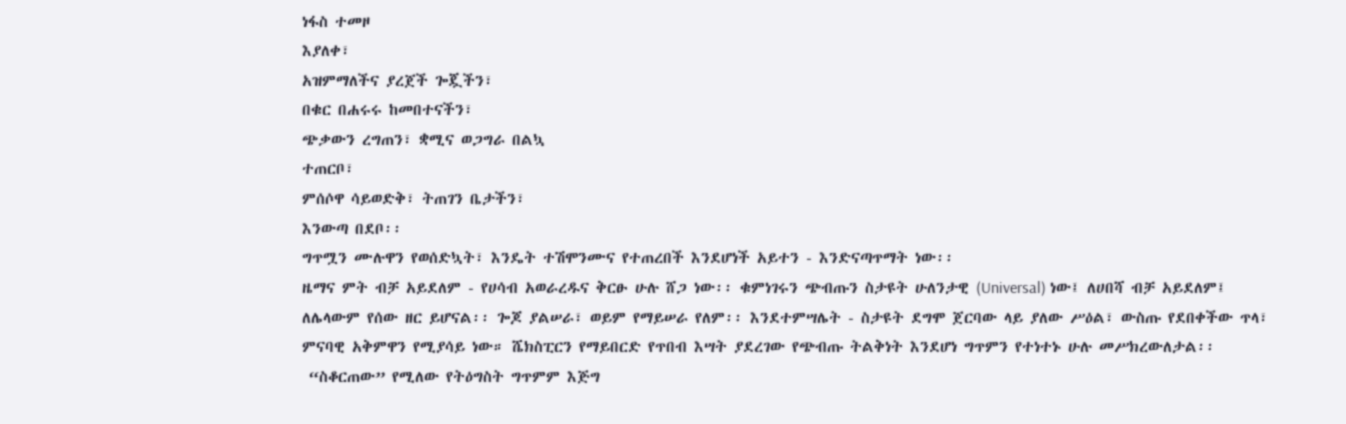ነፋስ ተመዞ
እያለቀ፣
አዝምማለችና ያረጀች ጐጇችን፣
በቁር በሐሩሩ ከመበተናችን፣
ጭቃውን ረግጠን፣ ቋሚና ወጋግራ በልኳ
ተጠርቦ፣
ምሰሶዋ ሳይወድቅ፣ ትጠገን ቤታችን፣
እንውጣ በደቦ፡፡
ግጥሟን ሙሉዋን የወሰድኳት፣ እንዴት ተሽሞንሙና የተጠረበች እንደሆነች አይተን - እንድናጣጥማት ነው፡፡
ዜማና ምት ብቻ አይደለም - የሀሳብ አወራረዱና ቅርፁ ሁሉ ሸጋ ነው፡፡ ቁምነገሩን ጭብጡን ስታዩት ሁለንታዊ (Universal) ነው፤ ለሀበሻ ብቻ አይደለም፤ ለሌላውም የሰው ዘር ይሆናል፡፡ ጐጆ ያልሠራ፣ ወይም የማይሠራ የለም፡፡ እንደተምሣሌት - ስታዩት ደግሞ ጀርባው ላይ ያለው ሥዕል፣ ውስጡ የደበቀችው ጥላ፣ ምናባዊ አቅምዋን የሚያሳይ ነው። ሼክስፒርን የማይበርድ የጥበብ እሣት ያደረገው የጭብጡ ትልቅነት እንደሆነ ግጥምን የተነተኑ ሁሉ መሥክረውለታል፡፡
 “ስቆርጠው” የሚለው የትዕግስት ግጥምም እጅግ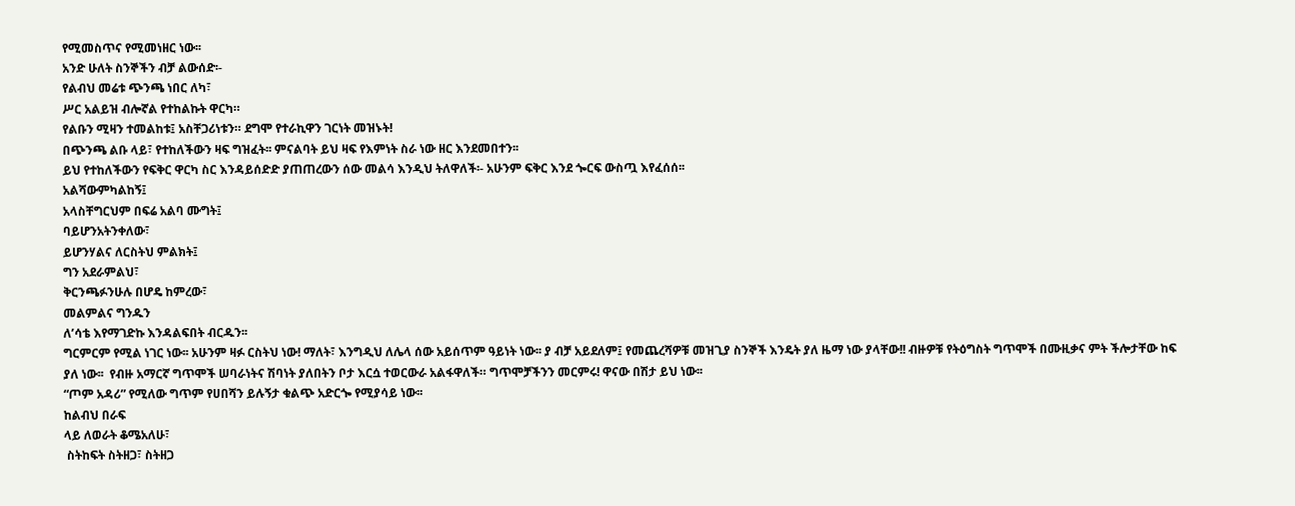የሚመስጥና የሚመነዘር ነው፡፡
አንድ ሁለት ስንኞችን ብቻ ልውሰድ፡-
የልብህ መሬቱ ጭንጫ ነበር ለካ፣
ሥር አልይዝ ብሎኛል የተከልኩት ዋርካ።
የልቡን ሚዛን ተመልከቱ፤ አስቸጋሪነቱን። ደግሞ የተራኪዋን ገርነት መዝኑት!
በጭንጫ ልቡ ላይ፣ የተከለችውን ዛፍ ግዝፈት፡፡ ምናልባት ይህ ዛፍ የእምነት ስራ ነው ዘር እንደመበተን፡፡
ይህ የተከለችውን የፍቅር ዋርካ ስር እንዳይሰድድ ያጠጠረውን ሰው መልሳ እንዲህ ትለዋለች፡- አሁንም ፍቅር እንደ ጐርፍ ውስጧ እየፈሰሰ፡፡
አልሻውምካልከኝ፤
አላስቸግርህም በፍሬ አልባ ሙግት፤
ባይሆንአትንቀለው፣
ይሆንሃልና ለርስትህ ምልክት፤
ግን አደራምልህ፣
ቅርንጫፉንሁሉ በሆዴ ከምረው፣
መልምልና ግንዱን
ለ’ሳቴ እየማገድኩ እንዳልፍበት ብርዱን፡፡
ግርምርም የሚል ነገር ነው፡፡ አሁንም ዛፉ ርስትህ ነው! ማለት፣ እንግዲህ ለሌላ ሰው አይሰጥም ዓይነት ነው፡፡ ያ ብቻ አይደለም፤ የመጨረሻዎቹ መዝጊያ ስንኞች እንዴት ያለ ዜማ ነው ያላቸው!! ብዙዎቹ የትዕግስት ግጥሞች በሙዚቃና ምት ችሎታቸው ከፍ ያለ ነው፡፡  የብዙ አማርኛ ግጥሞች ሠባራነትና ሽባነት ያለበትን ቦታ እርሷ ተወርውራ አልፋዋለች። ግጥሞቻችንን መርምሩ! ዋናው በሽታ ይህ ነው፡፡
“ጦም አዳሪ” የሚለው ግጥም የሀበሻን ይሉኝታ ቁልጭ አድርጐ የሚያሳይ ነው፡፡
ከልብህ በራፍ
ላይ ለወራት ቆሜአለሁ፣
 ስትከፍት ስትዘጋ፣ ስትዘጋ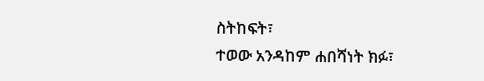ስትከፍት፣
ተወው አንዳከም ሐበሻነት ክፉ፣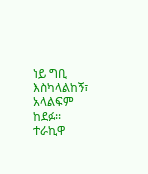ነይ ግቢ እስካላልከኝ፣
አላልፍም ከደፉ፡፡
ተራኪዋ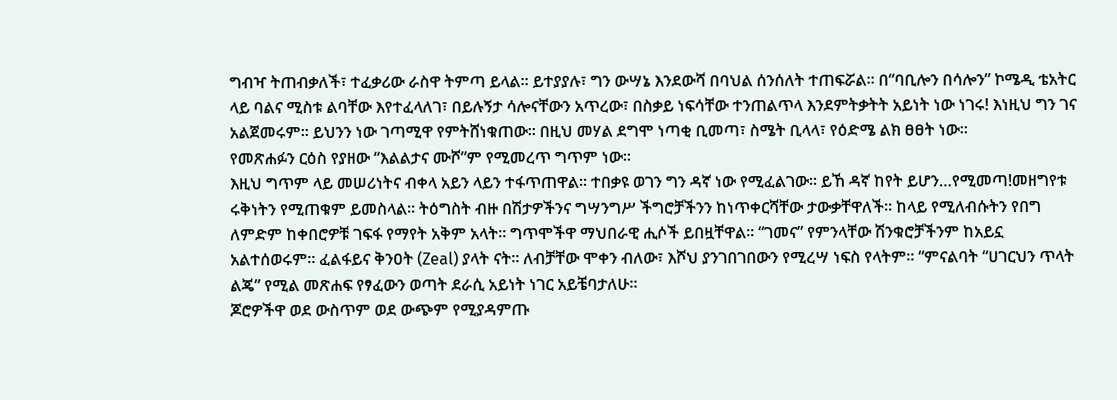ግብዣ ትጠብቃለች፣ ተፈቃሪው ራስዋ ትምጣ ይላል፡፡ ይተያያሉ፣ ግን ውሣኔ እንደውሻ በባህል ሰንሰለት ተጠፍሯል። በ“ባቢሎን በሳሎን” ኮሜዲ ቴአትር ላይ ባልና ሚስቱ ልባቸው እየተፈላለገ፣ በይሉኝታ ሳሎናቸውን አጥረው፣ በስቃይ ነፍሳቸው ተንጠልጥላ እንደምትቃትት አይነት ነው ነገሩ! እነዚህ ግን ገና አልጀመሩም፡፡ ይህንን ነው ገጣሚዋ የምትሸነቁጠው፡፡ በዚህ መሃል ደግሞ ነጣቂ ቢመጣ፣ ስሜት ቢላላ፣ የዕድሜ ልክ ፀፀት ነው፡፡
የመጽሐፉን ርዕስ የያዘው “እልልታና ሙሾ”ም የሚመረጥ ግጥም ነው፡፡
እዚህ ግጥም ላይ መሠሪነትና ብቀላ አይን ላይን ተፋጥጠዋል፡፡ ተበቃዩ ወገን ግን ዳኛ ነው የሚፈልገው። ይኸ ዳኛ ከየት ይሆን…የሚመጣ!መዘግየቱ ሩቅነትን የሚጠቁም ይመስላል፡፡ ትዕግስት ብዙ በሽታዎችንና ግሣንግሥ ችግሮቻችንን ከነጥቀርሻቸው ታውቃቸዋለች፡፡ ከላይ የሚለብሱትን የበግ ለምድም ከቀበሮዎቹ ገፍፋ የማየት አቅም አላት። ግጥሞችዋ ማህበራዊ ሒሶች ይበዟቸዋል፡፡ “ገመና” የምንላቸው ሽንቁሮቻችንም ከአይኗ አልተሰወሩም፡፡ ፈልፋይና ቅንዐት (Zeal) ያላት ናት፡፡ ለብቻቸው ሞቀን ብለው፣ እሾህ ያንገበገበውን የሚረሣ ነፍስ የላትም። “ምናልባት “ሀገርህን ጥላት ልጄ” የሚል መጽሐፍ የፃፈውን ወጣት ደራሲ አይነት ነገር አይቼባታለሁ፡፡
ጆሮዎችዋ ወደ ውስጥም ወደ ውጭም የሚያዳምጡ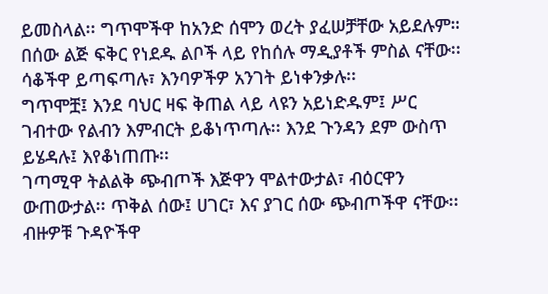ይመስላል፡፡ ግጥሞችዋ ከአንድ ሰሞን ወረት ያፈሠቻቸው አይደሉም። በሰው ልጅ ፍቅር የነደዱ ልቦች ላይ የከሰሉ ማዲያቶች ምስል ናቸው፡፡ ሳቆችዋ ይጣፍጣሉ፣ እንባዎችዎ አንገት ይነቀንቃሉ፡፡
ግጥሞቿ፤ እንደ ባህር ዛፍ ቅጠል ላይ ላዩን አይነድዱም፤ ሥር ገብተው የልብን እምብርት ይቆነጥጣሉ፡፡ እንደ ጉንዳን ደም ውስጥ ይሄዳሉ፤ እየቆነጠጡ፡፡
ገጣሚዋ ትልልቅ ጭብጦች እጅዋን ሞልተውታል፣ ብዕርዋን ውጠውታል፡፡ ጥቅል ሰው፤ ሀገር፣ እና ያገር ሰው ጭብጦችዋ ናቸው፡፡ ብዙዎቹ ጉዳዮችዋ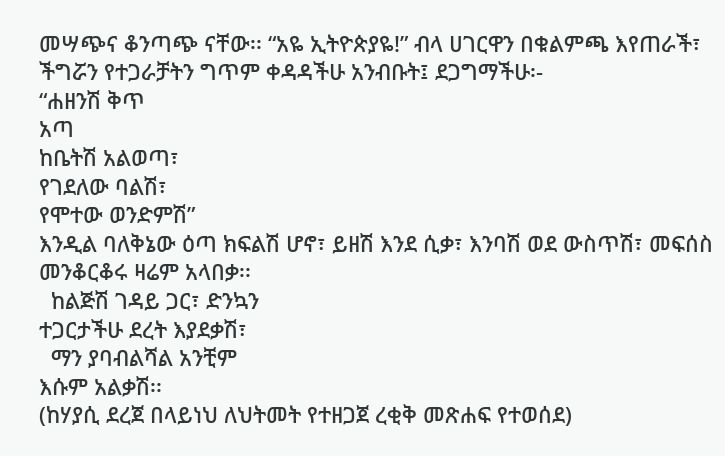መሣጭና ቆንጣጭ ናቸው፡፡ “አዬ ኢትዮጵያዬ!” ብላ ሀገርዋን በቁልምጫ እየጠራች፣ ችግሯን የተጋራቻትን ግጥም ቀዳዳችሁ አንብቡት፤ ደጋግማችሁ፡-
“ሐዘንሽ ቅጥ
አጣ
ከቤትሽ አልወጣ፣
የገደለው ባልሽ፣
የሞተው ወንድምሽ”
እንዲል ባለቅኔው ዕጣ ክፍልሽ ሆኖ፣ ይዘሽ እንደ ሲቃ፣ እንባሽ ወደ ውስጥሽ፣ መፍሰስ መንቆርቆሩ ዛሬም አላበቃ፡፡
  ከልጅሽ ገዳይ ጋር፣ ድንኳን
ተጋርታችሁ ደረት እያደቃሽ፣
  ማን ያባብልሻል አንቺም
እሱም አልቃሽ፡፡
(ከሃያሲ ደረጀ በላይነህ ለህትመት የተዘጋጀ ረቂቅ መጽሐፍ የተወሰደ)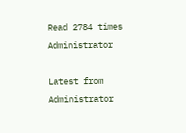Read 2784 times
Administrator

Latest from Administrator